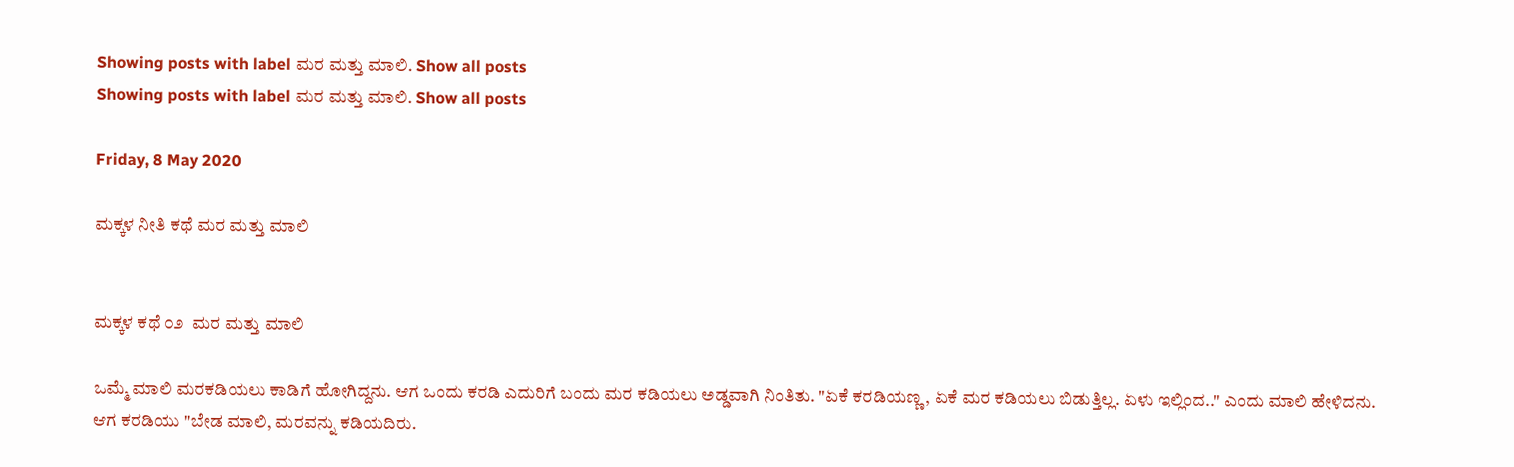Showing posts with label ಮರ ಮತ್ತು ಮಾಲಿ. Show all posts
Showing posts with label ಮರ ಮತ್ತು ಮಾಲಿ. Show all posts

Friday, 8 May 2020

ಮಕ್ಕಳ ‌ನೀತಿ ಕಥೆ ಮರ ಮತ್ತು ಮಾಲಿ


ಮಕ್ಕಳ ಕಥೆ ೦೨  ಮರ ಮತ್ತು ಮಾಲಿ

ಒಮ್ಮೆ ಮಾಲಿ ಮರಕಡಿಯಲು ಕಾಡಿಗೆ ಹೋಗಿದ್ದನು. ಆಗ ಒಂದು ಕರಡಿ ಎದುರಿಗೆ ಬಂದು‌ ಮರ ಕಡಿಯಲು ಅಡ್ಡವಾಗಿ ನಿಂತಿತು. "ಏಕೆ ಕರಡಿಯಣ್ಣ, ಏಕೆ ಮರ ಕಡಿಯಲು ಬಿಡುತ್ತಿಲ್ಲ. ಏಳು ಇಲ್ಲಿಂದ.." ಎಂದು ಮಾಲಿ ಹೇಳಿದನು.
ಆಗ ಕರಡಿಯು "ಬೇಡ ಮಾಲಿ, ಮರವನ್ನು ಕಡಿಯದಿರು.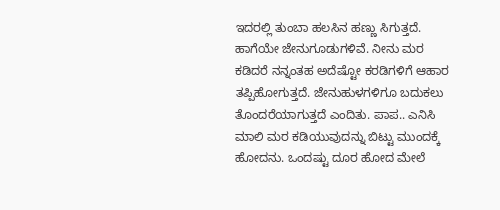ಇದರಲ್ಲಿ ತುಂಬಾ ಹಲಸಿನ ಹಣ್ಣು ಸಿಗುತ್ತದೆ. ಹಾಗೆಯೇ ಜೇನುಗೂಡುಗಳಿವೆ. ನೀನು ಮರ ಕಡಿದರೆ ನನ್ನಂತಹ ಅದೆಷ್ಟೋ ಕರಡಿಗಳಿಗೆ ಆಹಾರ ತಪ್ಪಿಹೋಗುತ್ತದೆ. ಜೇನುಹುಳಗಳಿಗೂ ಬದುಕಲು ತೊಂದರೆಯಾಗುತ್ತದೆ ಎಂದಿತು. ಪಾಪ.. ಎನಿಸಿ ಮಾಲಿ ಮರ ಕಡಿಯುವುದನ್ನು ಬಿಟ್ಟು ಮುಂದಕ್ಕೆ ಹೋದನು‌‌. ಒಂದಷ್ಟು ದೂರ ಹೋದ ಮೇಲೆ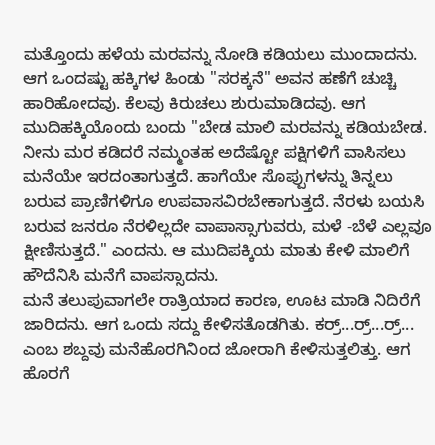ಮತ್ತೊಂದು ಹಳೆಯ ಮರವನ್ನು ನೋಡಿ ಕಡಿಯಲು ಮುಂದಾದನು. ಆಗ ಒಂದಷ್ಟು ಹಕ್ಕಿಗಳ ಹಿಂಡು "ಸರಕ್ಕನೆ" ಅವನ ಹಣೆಗೆ ಚುಚ್ಚಿ ಹಾರಿಹೋದವು. ಕೆಲವು ಕಿರುಚಲು ಶುರುಮಾಡಿದವು. ಆಗ ಮುದಿಹಕ್ಕಿಯೊಂದು ಬಂದು "ಬೇಡ ಮಾಲಿ ಮರವನ್ನು ಕಡಿಯಬೇಡ. ನೀನು ಮರ ಕಡಿದರೆ ನಮ್ಮಂತಹ ಅದೆಷ್ಟೋ ಪಕ್ಷಿಗಳಿಗೆ ವಾಸಿಸಲು ಮನೆಯೇ ಇರದಂತಾಗುತ್ತದೆ. ಹಾಗೆಯೇ ಸೊಪ್ಪುಗಳನ್ನು ತಿನ್ನಲು ಬರುವ ಪ್ರಾಣಿಗಳಿಗೂ ಉಪವಾಸವಿರಬೇಕಾಗುತ್ತದೆ. ನೆರಳು ಬಯಸಿ ಬರುವ ಜನರೂ ನೆರಳಿಲ್ಲದೇ ವಾಪಾಸ್ಸಾಗುವರು, ಮಳೆ -ಬೆಳೆ ಎಲ್ಲವೂ ಕ್ಷೀಣಿಸುತ್ತದೆ." ಎಂದನು. ಆ ಮುದಿಪಕ್ಕಿಯ ಮಾತು ಕೇಳಿ ಮಾಲಿಗೆ ಹೌದೆನಿಸಿ ಮನೆಗೆ ವಾಪಸ್ಸಾದನು.
ಮನೆ ತಲುಪುವಾಗಲೇ ರಾತ್ರಿಯಾದ ಕಾರಣ, ಊಟ ಮಾಡಿ ನಿದಿರೆಗೆ ಜಾರಿದನು. ಆಗ ಒಂದು ಸದ್ದು ಕೇಳಿಸತೊಡಗಿತು. ಕರ್ರ್...ರ್ರ್...ರ್ರ್... ಎಂಬ ಶಬ್ದವು ಮನೆಹೊರಗಿನಿಂದ ಜೋರಾಗಿ ಕೇಳಿಸುತ್ತಲಿತ್ತು. ಆಗ ಹೊರಗೆ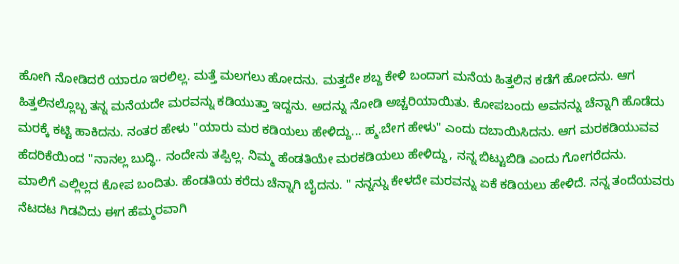ಹೋಗಿ ನೋಡಿದರೆ ಯಾರೂ ಇರಲಿಲ್ಲ‌. ಮತ್ತೆ ಮಲಗಲು ಹೋದನು. ಮತ್ತದೇ ಶಬ್ದ ಕೇಳಿ ಬಂದಾಗ ಮನೆಯ ಹಿತ್ತಲಿನ ಕಡೆಗೆ ಹೋದನು. ಆಗ ಹಿತ್ತಲಿನಲ್ಲೊಬ್ಬ ತನ್ನ ಮನೆಯದೇ ಮರವನ್ನು ಕಡಿಯುತ್ತಾ ಇದ್ದನು. ಅದನ್ನು ನೋಡಿ ಅಚ್ಚರಿಯಾಯಿತು. ಕೋಪಬಂದು ಅವನನ್ನು ಚೆನ್ನಾಗಿ ಹೊಡೆದು ಮರಕ್ಕೆ ಕಟ್ಟಿ ಹಾಕಿದನು. ನಂತರ ಹೇಳು "ಯಾರು ಮರ ಕಡಿಯಲು ಹೇಳಿದ್ದು... ಹ್ಮ.ಬೇಗ ಹೇಳು" ಎಂದು ದಬಾಯಿಸಿದನು. ಆಗ ಮರಕಡಿಯುವವ ಹೆದರಿಕೆಯಿಂದ "ನಾನಲ್ಲ ಬುದ್ಧಿ.. ನಂದೇನು ತಪ್ಪಿಲ್ಲ. ನಿಮ್ಮ ಹೆಂಡತಿಯೇ ಮರಕಡಿಯಲು ಹೇಳಿದ್ದು, ನನ್ನ ಬಿಟ್ಟುಬಿಡಿ ಎಂದು ಗೋಗರೆದನು.
ಮಾಲಿಗೆ ಎಲ್ಲಿಲ್ಲದ ಕೋಪ ಬಂದಿತು. ಹೆಂಡತಿಯ ಕರೆದು ಚೆನ್ನಾಗಿ ಬೈದನು. " ನನ್ನನ್ನು ಕೇಳದೇ ಮರವನ್ನು ಏಕೆ ಕಡಿಯಲು ಹೇಳಿದೆ. ನನ್ನ ತಂದೆಯವರು ನೆಟದಟ ಗಿಡವಿದು‌ ಈಗ ಹೆಮ್ಮರವಾಗಿ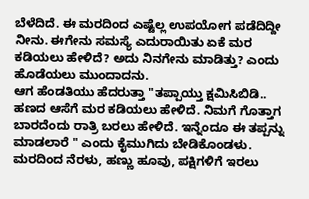ಬೆಳೆದಿದೆ‌. ಈ ಮರದಿಂದ ಎಷ್ಟೆಲ್ಲ ಉಪಯೋಗ ಪಡೆದಿದ್ದೀ ನೀನು. ಈಗೇನು ಸಮಸ್ಯೆ ಎದುರಾಯಿತು‌ ಏಕೆ ಮರ ಕಡಿಯಲು ಹೇಳಿದೆ? ಅದು ನಿನಗೇನು ಮಾಡಿತ್ತು? ಎಂದು ಹೊಡೆಯಲು ಮುಂದಾದನು.
ಆಗ ಹೆಂಡತಿಯು ಹೆದರುತ್ತಾ "ತಪ್ಪಾಯ್ತು ಕ್ಷಮಿಸಿಬಿಡಿ.. ಹಣದ ಆಸೆಗೆ ಮರ ಕಡಿಯಲು ಹೇಳಿದೆ. ನಿಮಗೆ ಗೊತ್ತಾಗ ಬಾರದೆಂದು ರಾತ್ರಿ ಬರಲು ಹೇಳಿದೆ. ಇನ್ನೆಂದೂ ಈ ತಪ್ಪನ್ನು ಮಾಡಲಾರೆ " ಎಂದು ಕೈಮುಗಿದು ಬೇಡಿಕೊಂಡಳು.
ಮರದಿಂದ ನೆರಳು, ಹಣ್ಣು ಹೂವು, ಪಕ್ಷಿಗಳಿಗೆ ಇರಲು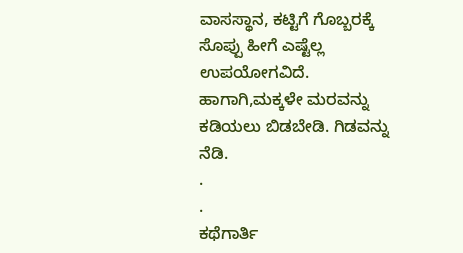ವಾಸಸ್ಥಾನ, ಕಟ್ಟಿಗೆ ಗೊಬ್ಬರಕ್ಕೆ ಸೊಪ್ಪು ಹೀಗೆ ಎಷ್ಟೆಲ್ಲ ಉಪಯೋಗವಿದೆ. ಹಾಗಾಗಿ,ಮಕ್ಕಳೇ ಮರವನ್ನು ಕಡಿಯಲು ಬಿಡಬೇಡಿ. ಗಿಡವನ್ನು ನೆಡಿ.
.
.
ಕಥೆಗಾರ್ತಿ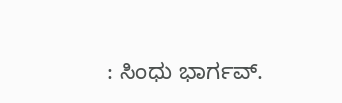: ಸಿಂಧು ಭಾರ್ಗವ್.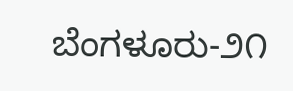ಬೆಂಗಳೂರು-೨೧